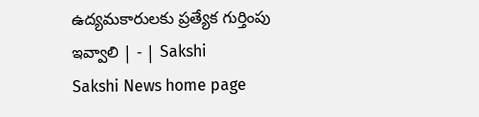ఉద్యమకారులకు ప్రత్యేక గుర్తింపు ఇవ్వాలి | - | Sakshi
Sakshi News home page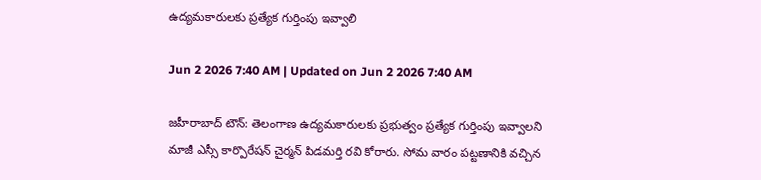ఉద్యమకారులకు ప్రత్యేక గుర్తింపు ఇవ్వాలి

Jun 2 2026 7:40 AM | Updated on Jun 2 2026 7:40 AM

జహీరాబాద్‌ టౌన్‌: తెలంగాణ ఉద్యమకారులకు ప్రభుత్వం ప్రత్యేక గుర్తింపు ఇవ్వాలని మాజీ ఎస్సీ కార్పొరేషన్‌ చైర్మన్‌ పిడమర్తి రవి కోరారు. సోమ వారం పట్టణానికి వచ్చిన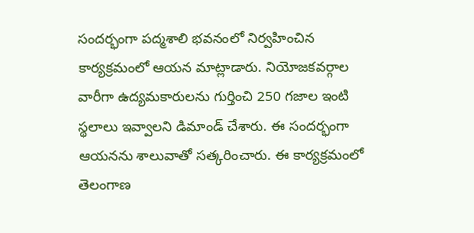సందర్భంగా పద్మశాలి భవనంలో నిర్వహించిన కార్యక్రమంలో ఆయన మాట్లాడారు. నియోజకవర్గాల వారీగా ఉద్యమకారులను గుర్తించి 250 గజాల ఇంటి స్థలాలు ఇవ్వాలని డిమాండ్‌ చేశారు. ఈ సందర్భంగా ఆయనను శాలువాతో సత్కరించారు. ఈ కార్యక్రమంలో తెలంగాణ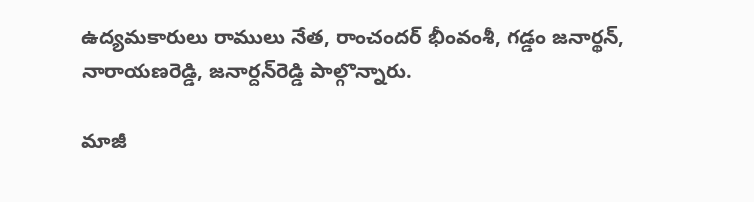ఉద్యమకారులు రాములు నేత, రాంచందర్‌ భీంవంశీ, గడ్డం జనార్థన్‌, నారాయణరెడ్డి, జనార్దన్‌రెడ్డి పాల్గొన్నారు.

మాజీ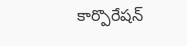కార్పొరేషన్‌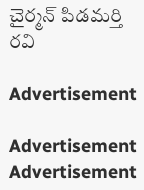చైర్మన్‌ పిడమర్తి రవి

Advertisement

Advertisement
Advertisement